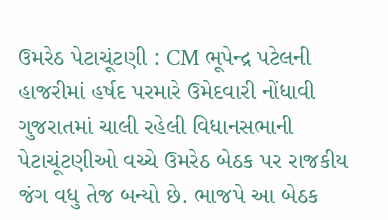ઉમરેઠ પેટાચૂંટણી : CM ભૂપેન્દ્ર પટેલની હાજરીમાં હર્ષદ પરમારે ઉમેદવારી નોંધાવી
ગુજરાતમાં ચાલી રહેલી વિધાનસભાની પેટાચૂંટણીઓ વચ્ચે ઉમરેઠ બેઠક પર રાજકીય જંગ વધુ તેજ બન્યો છે. ભાજપે આ બેઠક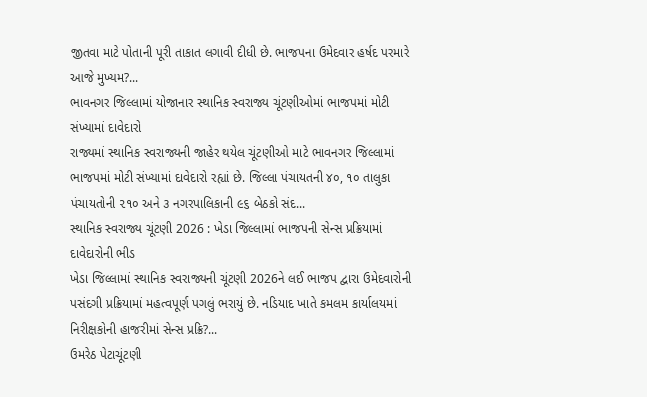જીતવા માટે પોતાની પૂરી તાકાત લગાવી દીધી છે. ભાજપના ઉમેદવાર હર્ષદ પરમારે આજે મુખ્યમ?...
ભાવનગર જિલ્લામાં યોજાનાર સ્થાનિક સ્વરાજ્ય ચૂંટણીઓમાં ભાજપમાં મોટી સંખ્યામાં દાવેદારો
રાજ્યમાં સ્થાનિક સ્વરાજ્યની જાહેર થયેલ ચૂંટણીઓ માટે ભાવનગર જિલ્લામાં ભાજપમાં મોટી સંખ્યામાં દાવેદારો રહ્યાં છે. જિલ્લા પંચાયતની ૪૦, ૧૦ તાલુકા પંચાયતોની ૨૧૦ અને ૩ નગરપાલિકાની ૯૬ બેઠકો સંદ...
સ્થાનિક સ્વરાજ્ય ચૂંટણી 2026 : ખેડા જિલ્લામાં ભાજપની સેન્સ પ્રક્રિયામાં દાવેદારોની ભીડ
ખેડા જિલ્લામાં સ્થાનિક સ્વરાજ્યની ચૂંટણી 2026ને લઈ ભાજપ દ્વારા ઉમેદવારોની પસંદગી પ્રક્રિયામાં મહત્વપૂર્ણ પગલું ભરાયું છે. નડિયાદ ખાતે કમલમ કાર્યાલયમાં નિરીક્ષકોની હાજરીમાં સેન્સ પ્રક્રિ?...
ઉમરેઠ પેટાચૂંટણી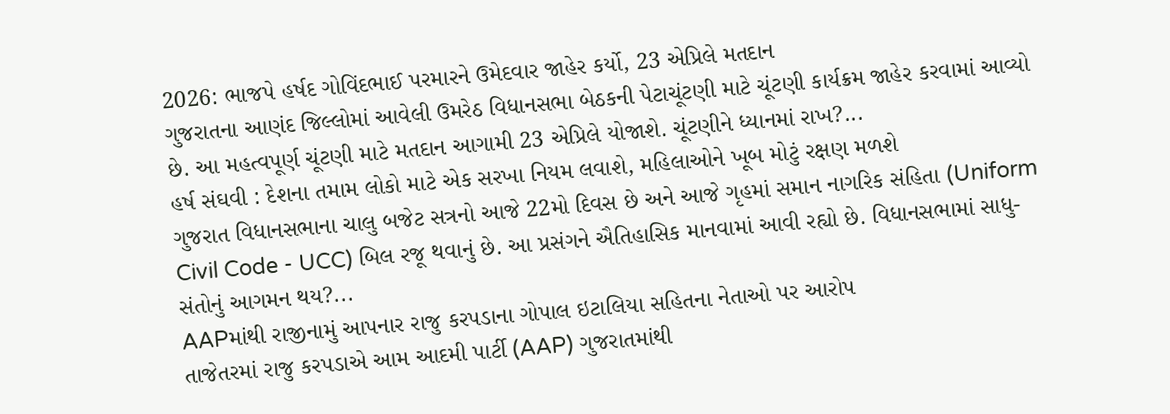2026: ભાજપે હર્ષદ ગોવિંદભાઈ પરમારને ઉમેદવાર જાહેર કર્યો, 23 એપ્રિલે મતદાન
ગુજરાતના આણંદ જિલ્લોમાં આવેલી ઉમરેઠ વિધાનસભા બેઠકની પેટાચૂંટણી માટે ચૂંટણી કાર્યક્રમ જાહેર કરવામાં આવ્યો છે. આ મહત્વપૂર્ણ ચૂંટણી માટે મતદાન આગામી 23 એપ્રિલે યોજાશે. ચૂંટણીને ધ્યાનમાં રાખ?...
હર્ષ સંઘવી : દેશના તમામ લોકો માટે એક સરખા નિયમ લવાશે, મહિલાઓને ખૂબ મોટું રક્ષણ મળશે
ગુજરાત વિધાનસભાના ચાલુ બજેટ સત્રનો આજે 22મો દિવસ છે અને આજે ગૃહમાં સમાન નાગરિક સંહિતા (Uniform Civil Code - UCC) બિલ રજૂ થવાનું છે. આ પ્રસંગને ઐતિહાસિક માનવામાં આવી રહ્યો છે. વિધાનસભામાં સાધુ-સંતોનું આગમન થય?...
AAPમાંથી રાજીનામું આપનાર રાજુ કરપડાના ગોપાલ ઇટાલિયા સહિતના નેતાઓ પર આરોપ
તાજેતરમાં રાજુ કરપડાએ આમ આદમી પાર્ટી (AAP) ગુજરાતમાંથી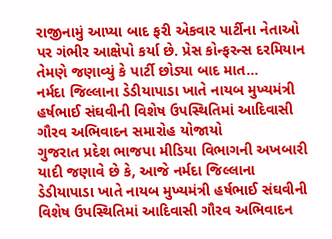રાજીનામું આપ્યા બાદ ફરી એકવાર પાર્ટીના નેતાઓ પર ગંભીર આક્ષેપો કર્યા છે. પ્રેસ કોન્ફરન્સ દરમિયાન તેમણે જણાવ્યું કે પાર્ટી છોડ્યા બાદ માત...
નર્મદા જિલ્લાના ડેડીયાપાડા ખાતે નાયબ મુખ્યમંત્રી હર્ષભાઈ સંઘવીની વિશેષ ઉપસ્થિતિમાં આદિવાસી ગૌરવ અભિવાદન સમારોહ યોજાયો
ગુજરાત પ્રદેશ ભાજપા મીડિયા વિભાગની અખબારી યાદી જણાવે છે કે, આજે નર્મદા જિલ્લાના ડેડીયાપાડા ખાતે નાયબ મુખ્યમંત્રી હર્ષભાઈ સંઘવીની વિશેષ ઉપસ્થિતિમાં આદિવાસી ગૌરવ અભિવાદન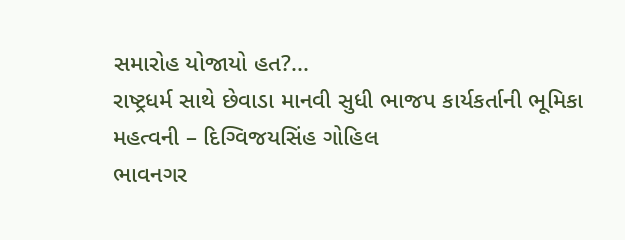સમારોહ યોજાયો હત?...
રાષ્ટ્રધર્મ સાથે છેવાડા માનવી સુધી ભાજપ કાર્યકર્તાની ભૂમિકા મહત્વની – દિગ્વિજયસિંહ ગોહિલ
ભાવનગર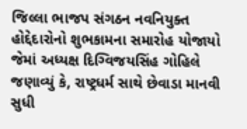જિલ્લા ભાજપ સંગઠન નવનિયુક્ત હોદ્દેદારોનો શુભકામના સમારોહ યોજાયો જેમાં અધ્યક્ષ દિગ્વિજયસિંહ ગોહિલે જણાવ્યું કે, રાષ્ટ્રધર્મ સાથે છેવાડા માનવી સુધી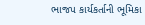ભાજપ કાર્યકર્તાની ભૂમિકા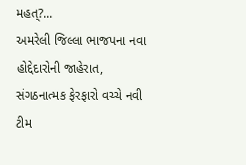મહત્?...
અમરેલી જિલ્લા ભાજપના નવા હોદ્દેદારોની જાહેરાત, સંગઠનાત્મક ફેરફારો વચ્ચે નવી ટીમ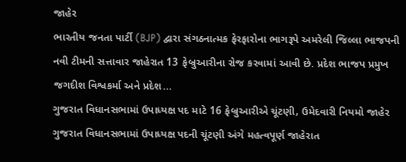જાહેર
ભારતીય જનતા પાર્ટી (BJP) દ્વારા સંગઠનાત્મક ફેરફારોના ભાગરૂપે અમરેલી જિલ્લા ભાજપની નવી ટીમની સત્તાવાર જાહેરાત 13 ફેબ્રુઆરીના રોજ કરવામાં આવી છે. પ્રદેશ ભાજપ પ્રમુખ જગદીશ વિશ્વકર્મા અને પ્રદેશ...
ગુજરાત વિધાનસભામાં ઉપાધ્યક્ષ પદ માટે 16 ફેબ્રુઆરીએ ચૂંટણી, ઉમેદવારી નિયમો જાહેર
ગુજરાત વિધાનસભામાં ઉપાધ્યક્ષ પદની ચૂંટણી અંગે મહત્વપૂર્ણ જાહેરાત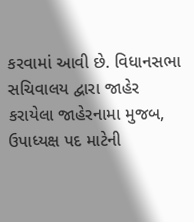કરવામાં આવી છે. વિધાનસભા સચિવાલય દ્વારા જાહેર કરાયેલા જાહેરનામા મુજબ, ઉપાધ્યક્ષ પદ માટેની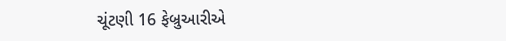ચૂંટણી 16 ફેબ્રુઆરીએ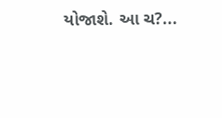યોજાશે. આ ચ?...